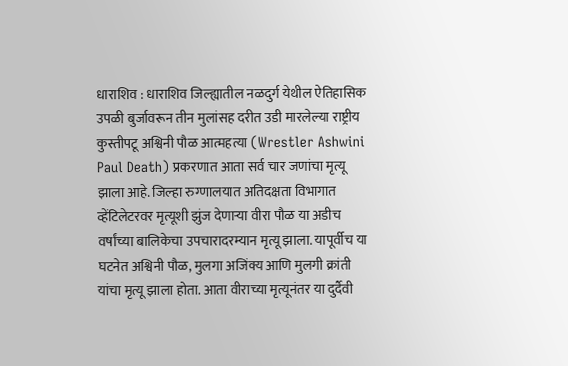धाराशिव : धाराशिव जिल्ह्यातील नळदुर्ग येथील ऐतिहासिक उपळी बुर्जावरून तीन मुलांसह दरीत उडी मारलेल्या राष्ट्रीय कुस्तीपटू अश्विनी पौळ आत्महत्या (Wrestler Ashwini Paul Death) प्रकरणात आता सर्व चार जणांचा मृत्यू झाला आहे. जिल्हा रुग्णालयात अतिदक्षता विभागात व्हेंटिलेटरवर मृत्यूशी झुंज देणाऱ्या वीरा पौळ या अडीच वर्षांच्या बालिकेचा उपचारादरम्यान मृत्यू झाला. यापूर्वीच या घटनेत अश्विनी पौळ, मुलगा अजिंक्य आणि मुलगी क्रांती यांचा मृत्यू झाला होता. आता वीराच्या मृत्यूनंतर या दुर्दैवी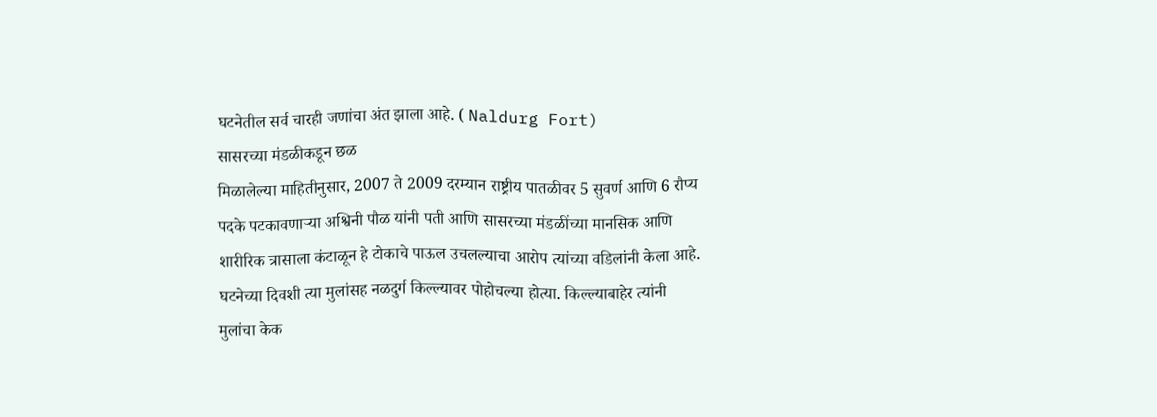घटनेतील सर्व चारही जणांचा अंत झाला आहे. ( Naldurg Fort)
सासरच्या मंडळीकडून छळ
मिळालेल्या माहितीनुसार, 2007 ते 2009 दरम्यान राष्ट्रीय पातळीवर 5 सुवर्ण आणि 6 रौप्य पदके पटकावणाऱ्या अश्विनी पौळ यांनी पती आणि सासरच्या मंडळींच्या मानसिक आणि शारीरिक त्रासाला कंटाळून हे टोकाचे पाऊल उचलल्याचा आरोप त्यांच्या वडिलांनी केला आहे. घटनेच्या दिवशी त्या मुलांसह नळदुर्ग किल्ल्यावर पोहोचल्या होत्या. किल्ल्याबाहेर त्यांनी मुलांचा केक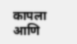कापला आणि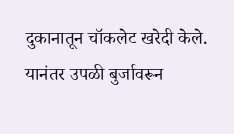दुकानातून चॉकलेट खरेदी केले. यानंतर उपळी बुर्जावरून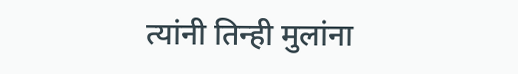त्यांनी तिन्ही मुलांना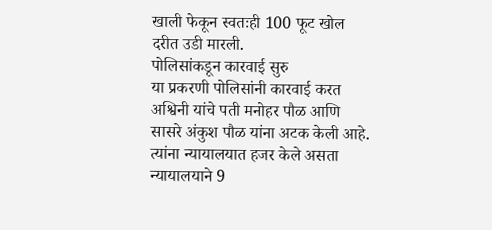खाली फेकून स्वतःही 100 फूट खोल दरीत उडी मारली.
पोलिसांकडून कारवाई सुरु
या प्रकरणी पोलिसांनी कारवाई करत अश्विनी यांचे पती मनोहर पौळ आणि सासरे अंकुश पौळ यांना अटक केली आहे. त्यांना न्यायालयात हजर केले असता न्यायालयाने 9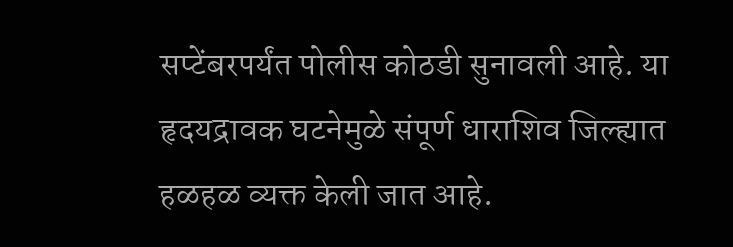सप्टेंबरपर्यंत पोलीस कोठडी सुनावली आहे. या हृदयद्रावक घटनेमुळे संपूर्ण धाराशिव जिल्ह्यात हळहळ व्यक्त केली जात आहे.